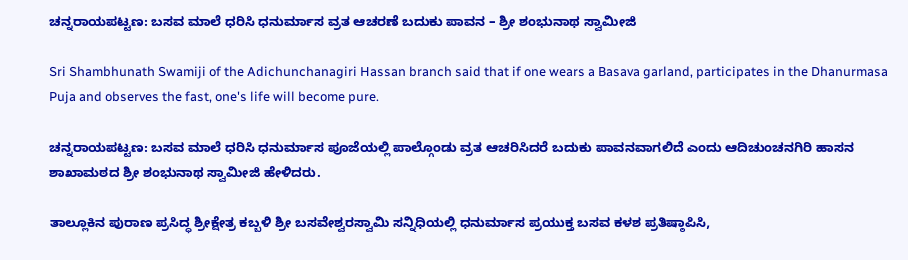ಚನ್ನರಾಯಪಟ್ಟಣ: ಬಸವ ಮಾಲೆ ಧರಿಸಿ ಧನುರ್ಮಾಸ ವ್ರತ ಆಚರಣೆ ಬದುಕು ಪಾವನ – ಶ್ರೀ ಶಂಭುನಾಥ ಸ್ವಾಮೀಜಿ

Sri Shambhunath Swamiji of the Adichunchanagiri Hassan branch said that if one wears a Basava garland, participates in the Dhanurmasa Puja and observes the fast, one's life will become pure.

ಚನ್ನರಾಯಪಟ್ಟಣ: ಬಸವ ಮಾಲೆ ಧರಿಸಿ ಧನುರ್ಮಾಸ ಪೂಜೆಯಲ್ಲಿ ಪಾಲ್ಗೊಂಡು ವ್ರತ ಆಚರಿಸಿದರೆ ಬದುಕು ಪಾವನವಾಗಲಿದೆ ಎಂದು ಆದಿಚುಂಚನಗಿರಿ ಹಾಸನ ಶಾಖಾಮಠದ ಶ್ರೀ ಶಂಭುನಾಥ ಸ್ವಾಮೀಜಿ ಹೇಳಿದರು.

ತಾಲ್ಲೂಕಿನ ಪುರಾಣ ಪ್ರಸಿದ್ಧ ಶ್ರೀಕ್ಷೇತ್ರ ಕಬ್ಬಳಿ ಶ್ರೀ ಬಸವೇಶ್ವರಸ್ವಾಮಿ ಸನ್ನಿಧಿಯಲ್ಲಿ ಧನುರ್ಮಾಸ ಪ್ರಯುಕ್ತ ಬಸವ ಕಳಶ ಪ್ರತಿಷ್ಠಾಪಿಸಿ,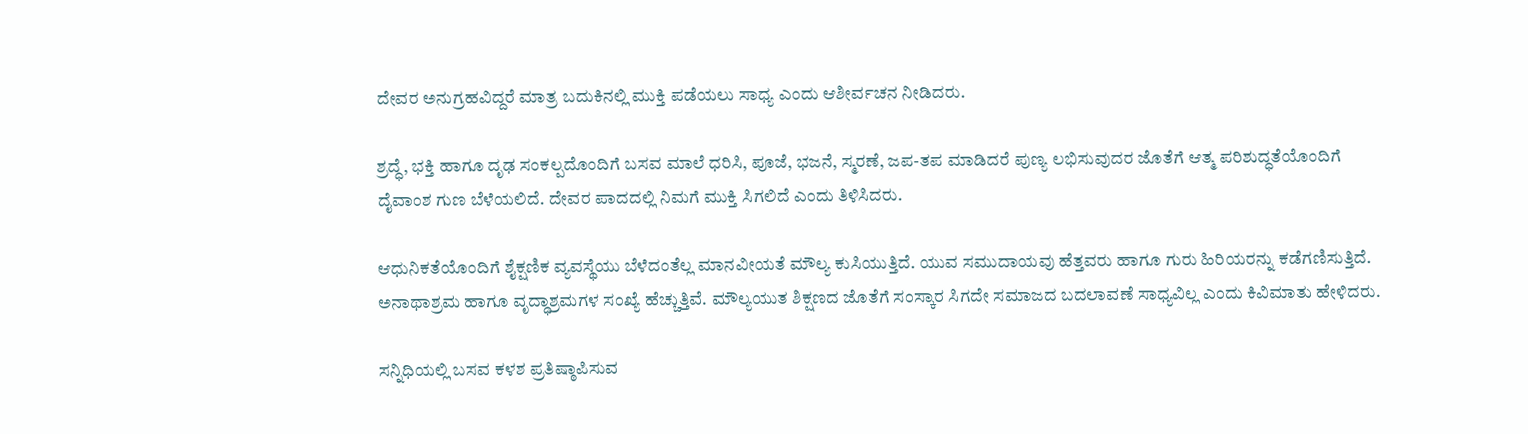ದೇವರ ಅನುಗ್ರಹವಿದ್ದರೆ ಮಾತ್ರ ಬದುಕಿನಲ್ಲಿ ಮುಕ್ತಿ ಪಡೆಯಲು ಸಾಧ್ಯ ಎಂದು ಆಶೀರ್ವಚನ ನೀಡಿದರು.

ಶ್ರದ್ಧೆ, ಭಕ್ತಿ ಹಾಗೂ ದೃಢ ಸಂಕಲ್ಪದೊಂದಿಗೆ ಬಸವ ಮಾಲೆ ಧರಿಸಿ, ಪೂಜೆ, ಭಜನೆ, ಸ್ಮರಣೆ, ಜಪ-ತಪ ಮಾಡಿದರೆ ಪುಣ್ಯ ಲಭಿಸುವುದರ ಜೊತೆಗೆ ಆತ್ಮ ಪರಿಶುದ್ಧತೆಯೊಂದಿಗೆ ದೈವಾಂಶ ಗುಣ ಬೆಳೆಯಲಿದೆ. ದೇವರ ಪಾದದಲ್ಲಿ ನಿಮಗೆ ಮುಕ್ತಿ ಸಿಗಲಿದೆ ಎಂದು ತಿಳಿಸಿದರು.

ಆಧುನಿಕತೆಯೊಂದಿಗೆ ಶೈಕ್ಷಣಿಕ ವ್ಯವಸ್ಥೆಯು ಬೆಳೆದಂತೆಲ್ಲ ಮಾನವೀಯತೆ ಮೌಲ್ಯ ಕುಸಿಯುತ್ತಿದೆ. ಯುವ ಸಮುದಾಯವು ಹೆತ್ತವರು ಹಾಗೂ ಗುರು ಹಿರಿಯರನ್ನು ಕಡೆಗಣಿಸುತ್ತಿದೆ. ಅನಾಥಾಶ್ರಮ ಹಾಗೂ ವೃದ್ಧಾಶ್ರಮಗಳ ಸಂಖ್ಯೆ ಹೆಚ್ಚುತ್ತಿವೆ. ಮೌಲ್ಯಯುತ ಶಿಕ್ಷಣದ ಜೊತೆಗೆ ಸಂಸ್ಕಾರ ಸಿಗದೇ ಸಮಾಜದ ಬದಲಾವಣೆ ಸಾಧ್ಯವಿಲ್ಲ ಎಂದು ಕಿವಿಮಾತು ಹೇಳಿದರು.

ಸನ್ನಿಧಿಯಲ್ಲಿ ಬಸವ ಕಳಶ ಪ್ರತಿಷ್ಠಾಪಿಸುವ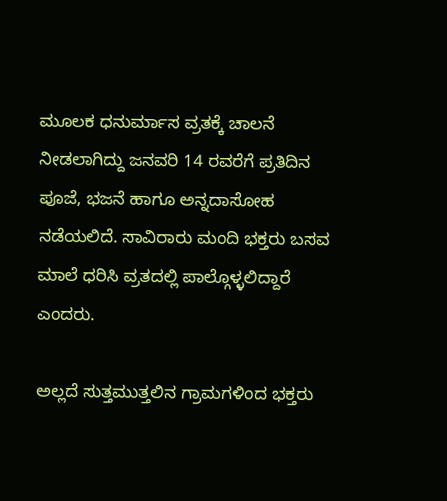ಮೂಲಕ ಧನುರ್ಮಾಸ ವ್ರತಕ್ಕೆ ಚಾಲನೆ ನೀಡಲಾಗಿದ್ದು ಜನವರಿ 14 ರವರೆಗೆ ಪ್ರತಿದಿನ ಪೂಜೆ, ಭಜನೆ ಹಾಗೂ ಅನ್ನದಾಸೋಹ ನಡೆಯಲಿದೆ. ಸಾವಿರಾರು ಮಂದಿ ಭಕ್ತರು ಬಸವ ಮಾಲೆ ಧರಿಸಿ ವ್ರತದಲ್ಲಿ ಪಾಲ್ಗೊಳ್ಳಲಿದ್ದಾರೆ ಎಂದರು.

ಅಲ್ಲದೆ ಸುತ್ತಮುತ್ತಲಿನ ಗ್ರಾಮಗಳಿಂದ ಭಕ್ತರು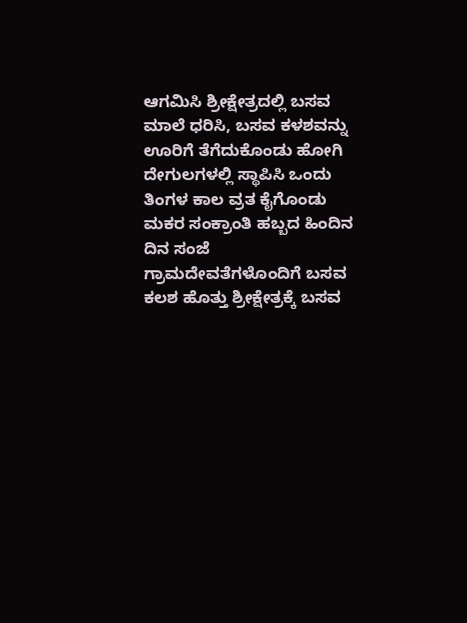ಆಗಮಿಸಿ ಶ್ರೀಕ್ಷೇತ್ರದಲ್ಲಿ ಬಸವ ಮಾಲೆ ಧರಿಸಿ, ಬಸವ ಕಳಶವನ್ನು ಊರಿಗೆ ತೆಗೆದುಕೊಂಡು ಹೋಗಿ ದೇಗುಲಗಳಲ್ಲಿ ಸ್ಥಾಪಿಸಿ ಒಂದು ತಿಂಗಳ ಕಾಲ ವ್ರತ ಕೈಗೊಂಡು ಮಕರ ಸಂಕ್ರಾಂತಿ ಹಬ್ಬದ ಹಿಂದಿನ ದಿನ ಸಂಜೆ ಗ್ರಾಮದೇವತೆಗಳೊಂದಿಗೆ ಬಸವ ಕಲಶ ಹೊತ್ತು ಶ್ರೀಕ್ಷೇತ್ರಕ್ಕೆ ಬಸವ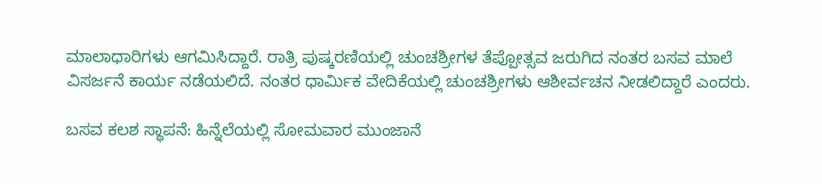ಮಾಲಾಧಾರಿಗಳು ಆಗಮಿಸಿದ್ದಾರೆ. ರಾತ್ರಿ ಪುಷ್ಕರಣಿಯಲ್ಲಿ ಚುಂಚಶ್ರೀಗಳ ತೆಪ್ಪೋತ್ಸವ ಜರುಗಿದ ನಂತರ ಬಸವ ಮಾಲೆ ವಿಸರ್ಜನೆ ಕಾರ್ಯ ನಡೆಯಲಿದೆ. ನಂತರ ಧಾರ್ಮಿಕ ವೇದಿಕೆಯಲ್ಲಿ ಚುಂಚಶ್ರೀಗಳು ಆಶೀರ್ವಚನ ನೀಡಲಿದ್ದಾರೆ ಎಂದರು.

ಬಸವ ಕಲಶ ಸ್ಥಾಪನೆ: ಹಿನ್ನೆಲೆಯಲ್ಲಿ ಸೋಮವಾರ ಮುಂಜಾನೆ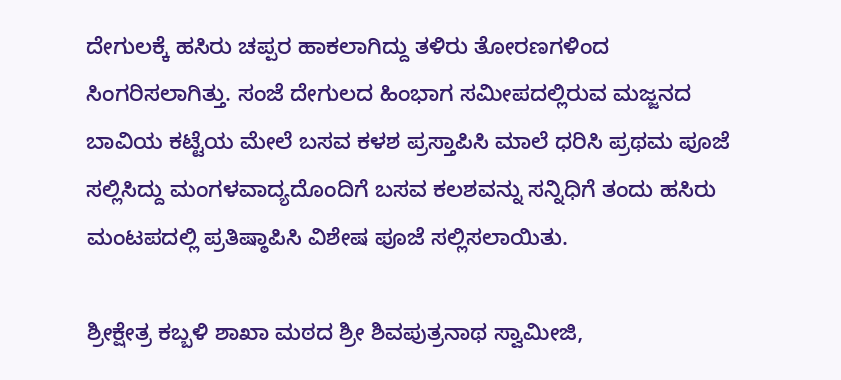ದೇಗುಲಕ್ಕೆ ಹಸಿರು ಚಪ್ಪರ ಹಾಕಲಾಗಿದ್ದು ತಳಿರು ತೋರಣಗಳಿಂದ ಸಿಂಗರಿಸಲಾಗಿತ್ತು. ಸಂಜೆ ದೇಗುಲದ ಹಿಂಭಾಗ ಸಮೀಪದಲ್ಲಿರುವ ಮಜ್ಜನದ ಬಾವಿಯ ಕಟ್ಟೆಯ ಮೇಲೆ ಬಸವ ಕಳಶ ಪ್ರಸ್ತಾಪಿಸಿ ಮಾಲೆ ಧರಿಸಿ ಪ್ರಥಮ ಪೂಜೆ ಸಲ್ಲಿಸಿದ್ದು ಮಂಗಳವಾದ್ಯದೊಂದಿಗೆ ಬಸವ ಕಲಶವನ್ನು ಸನ್ನಿಧಿಗೆ ತಂದು ಹಸಿರು ಮಂಟಪದಲ್ಲಿ ಪ್ರತಿಷ್ಠಾಪಿಸಿ ವಿಶೇಷ ಪೂಜೆ ಸಲ್ಲಿಸಲಾಯಿತು.

ಶ್ರೀಕ್ಷೇತ್ರ ಕಬ್ಬಳಿ ಶಾಖಾ ಮಠದ ಶ್ರೀ ಶಿವಪುತ್ರನಾಥ ಸ್ವಾಮೀಜಿ,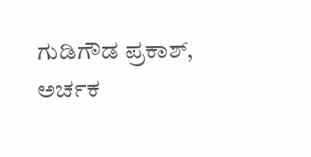ಗುಡಿಗೌಡ ಪ್ರಕಾಶ್, ಅರ್ಚಕ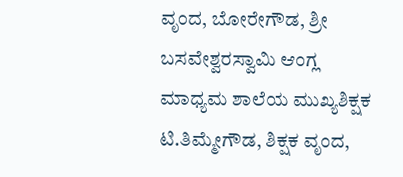ವೃಂದ, ಬೋರೇಗೌಡ, ಶ್ರೀ ಬಸವೇಶ್ವರಸ್ವಾಮಿ ಆಂಗ್ಲ ಮಾಧ್ಯಮ ಶಾಲೆಯ ಮುಖ್ಯಶಿಕ್ಷಕ ಟಿ.ತಿಮ್ಮೇಗೌಡ, ಶಿಕ್ಷಕ ವೃಂದ,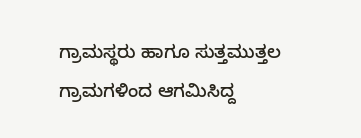ಗ್ರಾಮಸ್ಥರು ಹಾಗೂ ಸುತ್ತಮುತ್ತಲ ಗ್ರಾಮಗಳಿಂದ ಆಗಮಿಸಿದ್ದ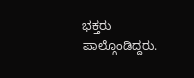ಭಕ್ತರು ಪಾಲ್ಗೊಂಡಿದ್ದರು.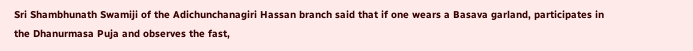Sri Shambhunath Swamiji of the Adichunchanagiri Hassan branch said that if one wears a Basava garland, participates in the Dhanurmasa Puja and observes the fast,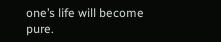one’s life will become pure.